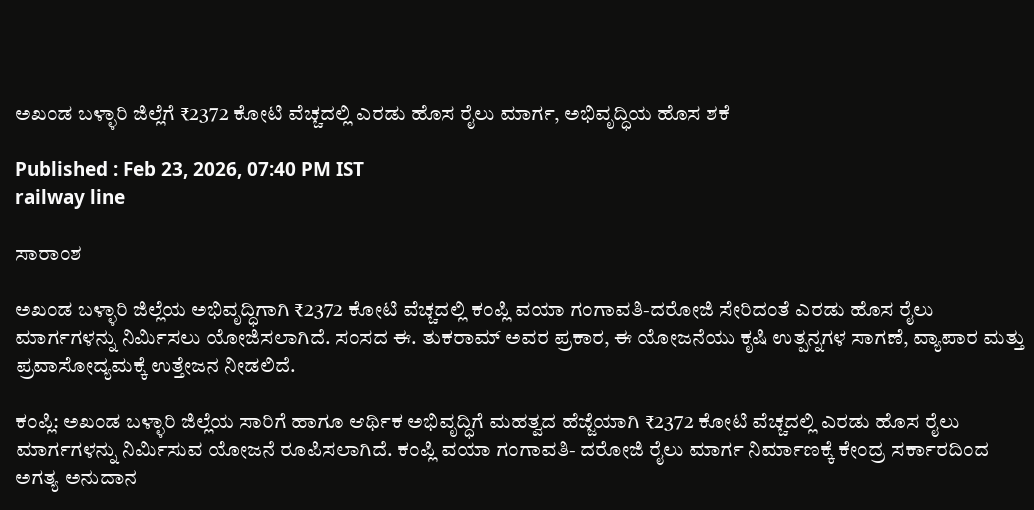ಅಖಂಡ ಬಳ್ಳಾರಿ ಜಿಲ್ಲೆಗೆ ₹2372 ಕೋಟಿ ವೆಚ್ಚದಲ್ಲಿ ಎರಡು ಹೊಸ ರೈಲು ಮಾರ್ಗ, ಅಭಿವೃದ್ಧಿಯ ಹೊಸ ಶಕೆ

Published : Feb 23, 2026, 07:40 PM IST
railway line

ಸಾರಾಂಶ

ಅಖಂಡ ಬಳ್ಳಾರಿ ಜಿಲ್ಲೆಯ ಅಭಿವೃದ್ಧಿಗಾಗಿ ₹2372 ಕೋಟಿ ವೆಚ್ಚದಲ್ಲಿ ಕಂಪ್ಲಿ ವಯಾ ಗಂಗಾವತಿ-ದರೋಜಿ ಸೇರಿದಂತೆ ಎರಡು ಹೊಸ ರೈಲು ಮಾರ್ಗಗಳನ್ನು ನಿರ್ಮಿಸಲು ಯೋಜಿಸಲಾಗಿದೆ. ಸಂಸದ ಈ. ತುಕರಾಮ್ ಅವರ ಪ್ರಕಾರ, ಈ ಯೋಜನೆಯು ಕೃಷಿ ಉತ್ಪನ್ನಗಳ ಸಾಗಣೆ, ವ್ಯಾಪಾರ ಮತ್ತು ಪ್ರವಾಸೋದ್ಯಮಕ್ಕೆ ಉತ್ತೇಜನ ನೀಡಲಿದೆ.

ಕಂಪ್ಲಿ: ಅಖಂಡ ಬಳ್ಳಾರಿ ಜಿಲ್ಲೆಯ ಸಾರಿಗೆ ಹಾಗೂ ಆರ್ಥಿಕ ಅಭಿವೃದ್ಧಿಗೆ ಮಹತ್ವದ ಹೆಜ್ಜೆಯಾಗಿ ₹2372 ಕೋಟಿ ವೆಚ್ಚದಲ್ಲಿ ಎರಡು ಹೊಸ ರೈಲು ಮಾರ್ಗಗಳನ್ನು ನಿರ್ಮಿಸುವ ಯೋಜನೆ ರೂಪಿಸಲಾಗಿದೆ. ಕಂಪ್ಲಿ ವಯಾ ಗಂಗಾವತಿ- ದರೋಜಿ ರೈಲು ಮಾರ್ಗ ನಿರ್ಮಾಣಕ್ಕೆ ಕೇಂದ್ರ ಸರ್ಕಾರದಿಂದ ಅಗತ್ಯ ಅನುದಾನ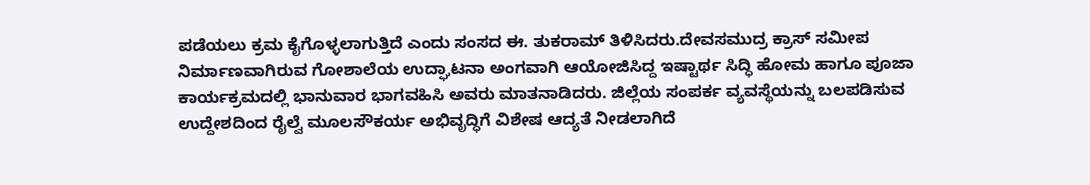ಪಡೆಯಲು ಕ್ರಮ ಕೈಗೊಳ್ಳಲಾಗುತ್ತಿದೆ ಎಂದು ಸಂಸದ ಈ. ತುಕರಾಮ್ ತಿಳಿಸಿದರು.ದೇವಸಮುದ್ರ ಕ್ರಾಸ್ ಸಮೀಪ ನಿರ್ಮಾಣವಾಗಿರುವ ಗೋಶಾಲೆಯ ಉದ್ಘಾಟನಾ ಅಂಗವಾಗಿ ಆಯೋಜಿಸಿದ್ದ ಇಷ್ಟಾರ್ಥ ಸಿದ್ಧಿ ಹೋಮ ಹಾಗೂ ಪೂಜಾ ಕಾರ್ಯಕ್ರಮದಲ್ಲಿ ಭಾನುವಾರ ಭಾಗವಹಿಸಿ ಅವರು ಮಾತನಾಡಿದರು. ಜಿಲ್ಲೆಯ ಸಂಪರ್ಕ ವ್ಯವಸ್ಥೆಯನ್ನು ಬಲಪಡಿಸುವ ಉದ್ದೇಶದಿಂದ ರೈಲ್ವೆ ಮೂಲಸೌಕರ್ಯ ಅಭಿವೃದ್ಧಿಗೆ ವಿಶೇಷ ಆದ್ಯತೆ ನೀಡಲಾಗಿದೆ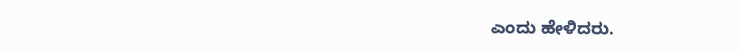ಎಂದು ಹೇಳಿದರು.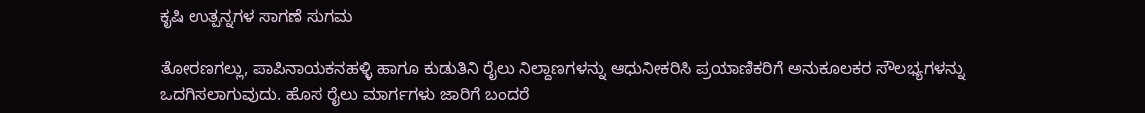ಕೃಷಿ ಉತ್ಪನ್ನಗಳ ಸಾಗಣೆ ಸುಗಮ

ತೋರಣಗಲ್ಲು, ಪಾಪಿನಾಯಕನಹಳ್ಳಿ ಹಾಗೂ ಕುಡುತಿನಿ ರೈಲು ನಿಲ್ದಾಣಗಳನ್ನು ಆಧುನೀಕರಿಸಿ ಪ್ರಯಾಣಿಕರಿಗೆ ಅನುಕೂಲಕರ ಸೌಲಭ್ಯಗಳನ್ನು ಒದಗಿಸಲಾಗುವುದು. ಹೊಸ ರೈಲು ಮಾರ್ಗಗಳು ಜಾರಿಗೆ ಬಂದರೆ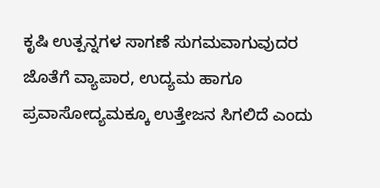ಕೃಷಿ ಉತ್ಪನ್ನಗಳ ಸಾಗಣೆ ಸುಗಮವಾಗುವುದರ ಜೊತೆಗೆ ವ್ಯಾಪಾರ, ಉದ್ಯಮ ಹಾಗೂ ಪ್ರವಾಸೋದ್ಯಮಕ್ಕೂ ಉತ್ತೇಜನ ಸಿಗಲಿದೆ ಎಂದು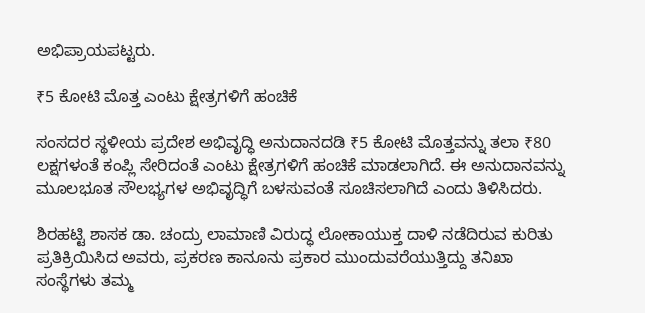ಅಭಿಪ್ರಾಯಪಟ್ಟರು.

₹5 ಕೋಟಿ ಮೊತ್ತ ಎಂಟು ಕ್ಷೇತ್ರಗಳಿಗೆ ಹಂಚಿಕೆ

ಸಂಸದರ ಸ್ಥಳೀಯ ಪ್ರದೇಶ ಅಭಿವೃದ್ಧಿ ಅನುದಾನದಡಿ ₹5 ಕೋಟಿ ಮೊತ್ತವನ್ನು ತಲಾ ₹80 ಲಕ್ಷಗಳಂತೆ ಕಂಪ್ಲಿ ಸೇರಿದಂತೆ ಎಂಟು ಕ್ಷೇತ್ರಗಳಿಗೆ ಹಂಚಿಕೆ ಮಾಡಲಾಗಿದೆ. ಈ ಅನುದಾನವನ್ನು ಮೂಲಭೂತ ಸೌಲಭ್ಯಗಳ ಅಭಿವೃದ್ಧಿಗೆ ಬಳಸುವಂತೆ ಸೂಚಿಸಲಾಗಿದೆ ಎಂದು ತಿಳಿಸಿದರು.

ಶಿರಹಟ್ಟಿ ಶಾಸಕ ಡಾ. ಚಂದ್ರು ಲಾಮಾಣಿ ವಿರುದ್ಧ ಲೋಕಾಯುಕ್ತ ದಾಳಿ ನಡೆದಿರುವ ಕುರಿತು ಪ್ರತಿಕ್ರಿಯಿಸಿದ ಅವರು, ಪ್ರಕರಣ ಕಾನೂನು ಪ್ರಕಾರ ಮುಂದುವರೆಯುತ್ತಿದ್ದು ತನಿಖಾ ಸಂಸ್ಥೆಗಳು ತಮ್ಮ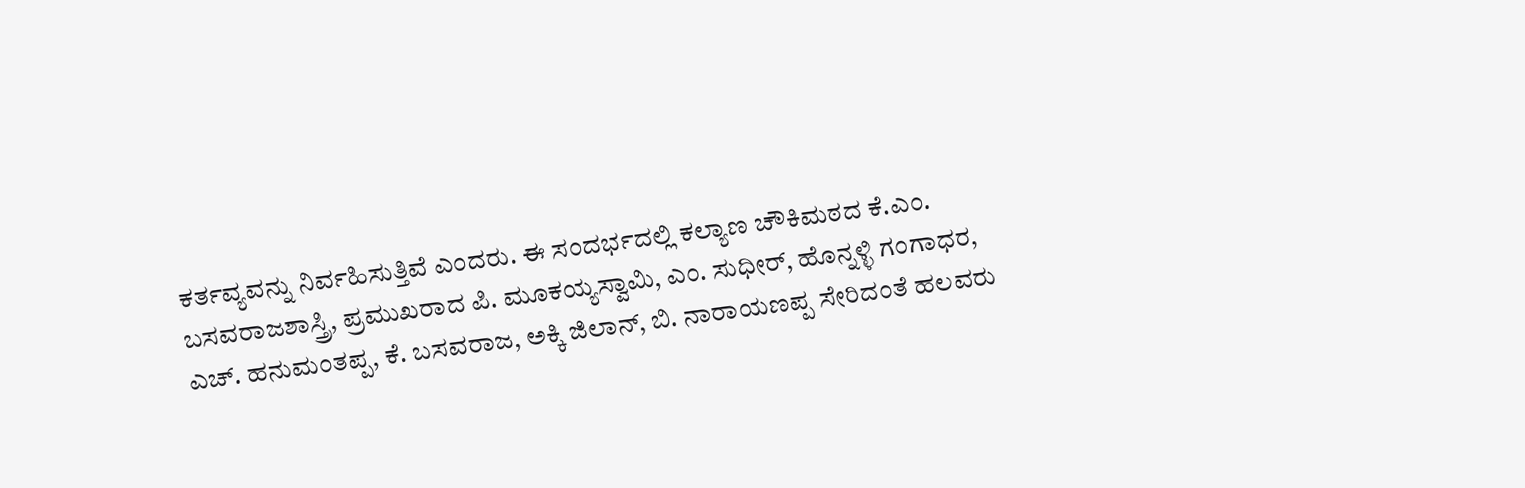ಕರ್ತವ್ಯವನ್ನು ನಿರ್ವಹಿಸುತ್ತಿವೆ ಎಂದರು. ಈ ಸಂದರ್ಭದಲ್ಲಿ ಕಲ್ಯಾಣ ಚೌಕಿಮಠದ ಕೆ.ಎಂ. ಬಸವರಾಜಶಾಸ್ತ್ರಿ, ಪ್ರಮುಖರಾದ ಪಿ. ಮೂಕಯ್ಯಸ್ವಾಮಿ, ಎಂ. ಸುಧೀರ್, ಹೊನ್ನಳ್ಳಿ ಗಂಗಾಧರ, ಎಚ್. ಹನುಮಂತಪ್ಪ, ಕೆ. ಬಸವರಾಜ, ಅಕ್ಕಿ ಜಿಲಾನ್, ಬಿ. ನಾರಾಯಣಪ್ಪ ಸೇರಿದಂತೆ ಹಲವರು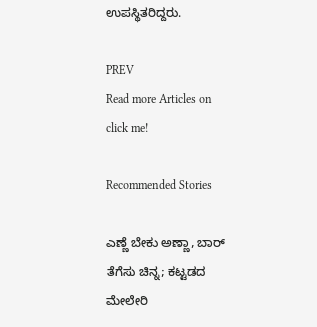ಉಪಸ್ಥಿತರಿದ್ದರು.

PREV
Read more Articles on
click me!

Recommended Stories

ಎಣ್ಣೆ ಬೇಕು ಅಣ್ಣಾ, ಬಾರ್ ತೆಗೆಸು ಚಿನ್ನ; ಕಟ್ಟಡದ ಮೇಲೇರಿ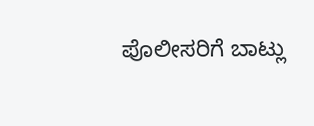ಪೊಲೀಸರಿಗೆ ಬಾಟ್ಲು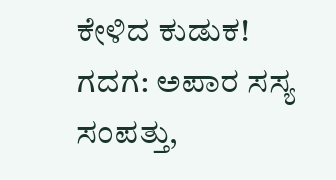ಕೇಳಿದ ಕುಡುಕ!
ಗದಗ: ಅಪಾರ ಸಸ್ಯ ಸಂಪತ್ತು,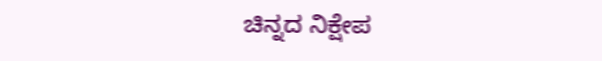ಚಿನ್ನದ ನಿಕ್ಷೇಪ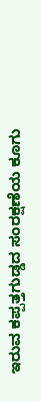ಇರುವ ಕಪ್ಪತ್ತಗುಡ್ಡದ ಸಂರಕ್ಷಣೆಯ ಕೂಗು